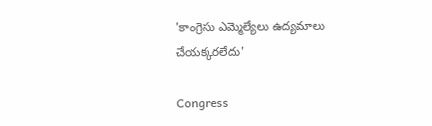'కాంగ్రెసు ఎమ్మెల్యేలు ఉద్యమాలు చేయక్కరలేదు'

Congress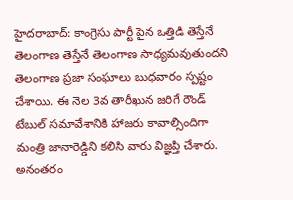హైదరాబాద్: కాంగ్రెసు పార్టీ పైన ఒత్తిడి తెస్తేనే తెలంగాణ తెస్తేనే తెలంగాణ సాధ్యమవుతుందని తెలంగాణ ప్రజా సంఘాలు బుధవారం స్పష్టం చేశాయి. ఈ నెల 3వ తారీఖున జరిగే రౌండ్ టేబుల్ సమావేశానికి హాజరు కావాల్సిందిగా మంత్రి జానారెడ్డిని కలిసి వారు విజ్ఞప్తి చేశారు. అనంతరం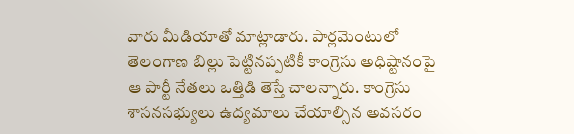వారు మీడియాతో మాట్లాడారు. పార్లమెంటులో తెలంగాణ బిల్లు పెట్టినప్పటికీ కాంగ్రెసు అధిష్టానంపై ఆ పార్టీ నేతలు ఒత్తిడి తెస్తే చాలన్నారు. కాంగ్రెసు శాసనసభ్యులు ఉద్యమాలు చేయాల్సిన అవసరం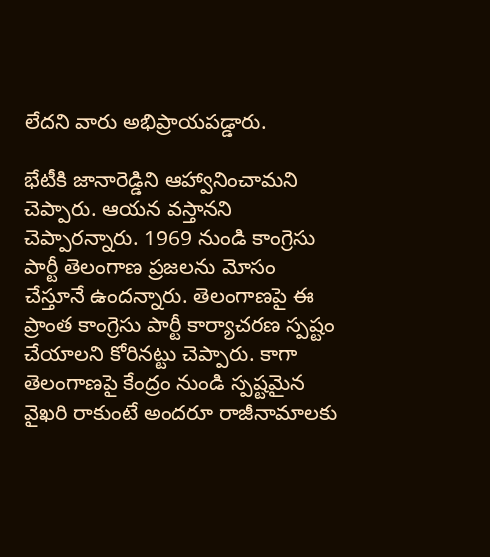లేదని వారు అభిప్రాయపడ్డారు.

భేటీకి జానారెడ్డిని ఆహ్వానించామని చెప్పారు. ఆయన వస్తానని చెప్పారన్నారు. 1969 నుండి కాంగ్రెసు పార్టీ తెలంగాణ ప్రజలను మోసం చేస్తూనే ఉందన్నారు. తెలంగాణపై ఈ ప్రాంత కాంగ్రెసు పార్టీ కార్యాచరణ స్పష్టం చేయాలని కోరినట్టు చెప్పారు. కాగా తెలంగాణపై కేంద్రం నుండి స్పష్టమైన వైఖరి రాకుంటే అందరూ రాజీనామాలకు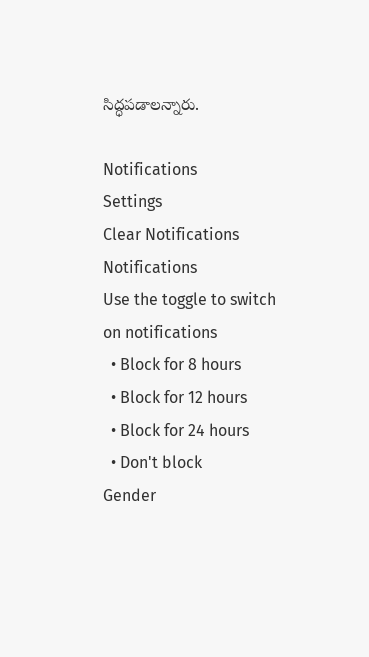సిద్ధపడాలన్నారు.

Notifications
Settings
Clear Notifications
Notifications
Use the toggle to switch on notifications
  • Block for 8 hours
  • Block for 12 hours
  • Block for 24 hours
  • Don't block
Gender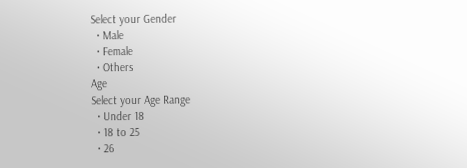Select your Gender
  • Male
  • Female
  • Others
Age
Select your Age Range
  • Under 18
  • 18 to 25
  • 26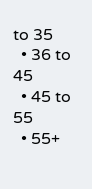to 35
  • 36 to 45
  • 45 to 55
  • 55+